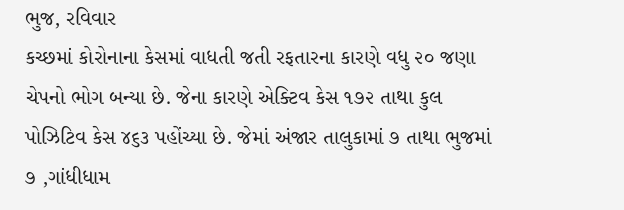ભુજ, રવિવાર
કચ્છમાં કોરોનાના કેસમાં વાધતી જતી રફતારના કારણે વધુ ૨૦ જણા ચેપનો ભોગ બન્યા છે. જેના કારણે એક્ટિવ કેસ ૧૭૨ તાથા કુલ પોઝિટિવ કેસ ૪૬૩ પહોંચ્યા છે. જેમાં અંજાર તાલુકામાં ૭ તાથા ભુજમાં ૭ ,ગાંધીધામ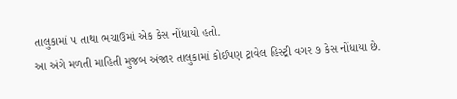તાલુકામાં ૫ તાથા ભચાઉમાં એક કેસ નોંધાયો હતો.
આ અંગે મળતી માહિતી મુજબ અંજાર તાલુકામાં કોઈપણ ટ્રાવેલ હિસ્ટ્રી વગર ૭ કેસ નોંધાયા છે.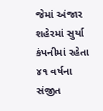જેમાં અંજાર શહેરમાં સુર્યા કંપનીમાં રહેતા ૪૧ વર્ષના સંજીત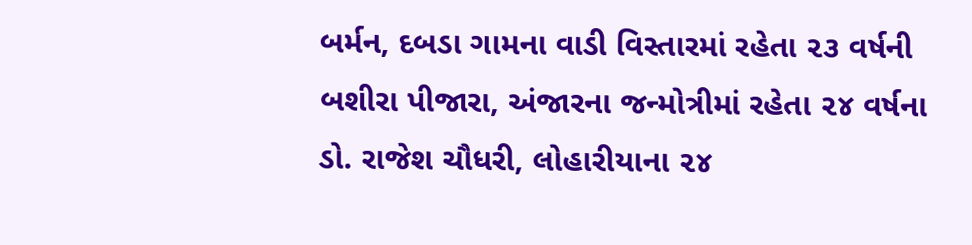બર્મન, દબડા ગામના વાડી વિસ્તારમાં રહેતા ૨૩ વર્ષની બશીરા પીજારા, અંજારના જન્મોત્રીમાં રહેતા ૨૪ વર્ષના ડો. રાજેશ ચૌધરી, લોહારીયાના ૨૪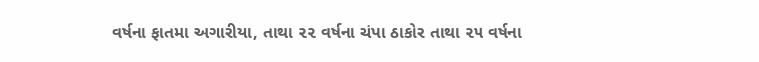વર્ષના ફાતમા અગારીયા, તાથા ૨૨ વર્ષના ચંપા ઠાકોર તાથા ૨૫ વર્ષના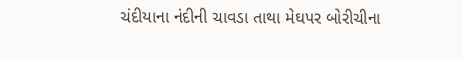ચંદીયાના નંદીની ચાવડા તાથા મેઘપર બોરીચીના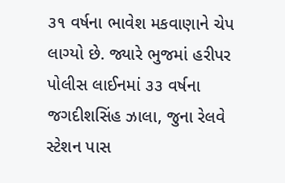૩૧ વર્ષના ભાવેશ મકવાણાને ચેપ લાગ્યો છે. જ્યારે ભુજમાં હરીપર પોલીસ લાઈનમાં ૩૩ વર્ષના જગદીશસિંહ ઝાલા, જુના રેલવે સ્ટેશન પાસ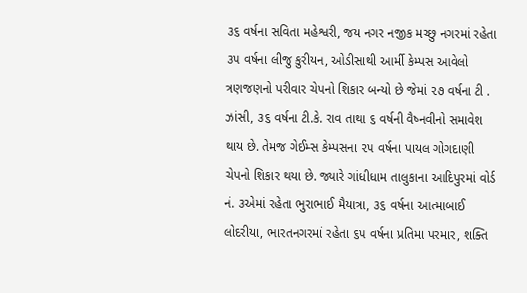૩૬ વર્ષના સવિતા મહેશ્વરી, જય નગર નજીક મચ્છુ નગરમાં રહેતા ૩૫ વર્ષના લીજુ કુરીયન, ઓડીસાથી આર્મી કેમ્પસ આવેલો ત્રણજણનો પરીવાર ચેપનો શિકાર બન્યો છે જેમાં ૨૭ વર્ષના ટી . ઝાંસી, ૩૬ વર્ષના ટી.કે. રાવ તાથા ૬ વર્ષની વૈષ્નવીનો સમાવેશ થાય છે. તેમજ ગેઈમ્સ કેમ્પસના ૨૫ વર્ષના પાયલ ગોગદાણી ચેપનો શિકાર થયા છે. જ્યારે ગાંધીધામ તાલુકાના આદિપુરમાં વોર્ડ નં. ૩એમાં રહેતા ભુરાભાઈ મૈયાત્રા, ૩૬ વર્ષના આત્માબાઈ લોદરીયા, ભારતનગરમાં રહેતા ૬૫ વર્ષના પ્રતિમા પરમાર, શક્તિ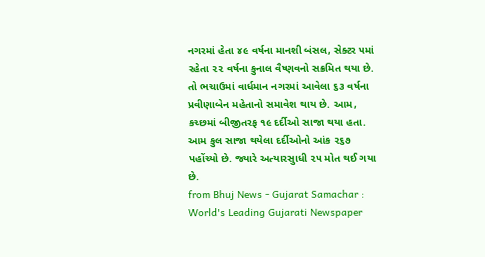નગરમાં હેતા ૪૯ વર્ષના માનશી બંસલ, સેક્ટર ૫માં રહેતા ૨૨ વર્ષના કુનાલ વૈષ્ણવનો સક્રમિત થયા છે. તો ભચાઉમાં વાર્ધમાન નગરમાં આવેલા ૬૩ વર્ષના પ્રવીણાબેન મહેતાનો સમાવેશ થાય છે. આમ, કચ્છમાં બીજીતરફ ૧૯ દર્દીઓ સાજા થયા હતા. આમ કુલ સાજા થયેલા દર્દીઓનો આંક ૨૬૭ પહોંચ્યો છે. જ્યારે અત્યારસુાધી ૨૫ મોત થઈ ગયા છે.
from Bhuj News - Gujarat Samachar : World's Leading Gujarati Newspaper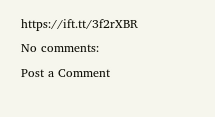https://ift.tt/3f2rXBR
No comments:
Post a Comment